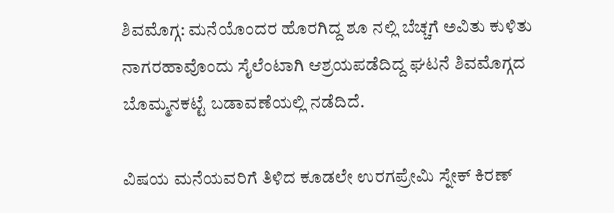ಶಿವಮೊಗ್ಗ: ಮನೆಯೊಂದರ ಹೊರಗಿದ್ದ ಶೂ ನಲ್ಲಿ ಬೆಚ್ಚಗೆ ಅವಿತು ಕುಳಿತು ನಾಗರಹಾವೊಂದು ಸೈಲೆಂಟಾಗಿ ಆಶ್ರಯಪಡೆದಿದ್ದ ಘಟನೆ ಶಿವಮೊಗ್ಗದ ಬೊಮ್ಮನಕಟ್ಟೆ ಬಡಾವಣೆಯಲ್ಲಿ ನಡೆದಿದೆ.

ವಿಷಯ ಮನೆಯವರಿಗೆ ತಿಳಿದ ಕೂಡಲೇ ಉರಗಪ್ರೇಮಿ ಸ್ನೇಕ್ ಕಿರಣ್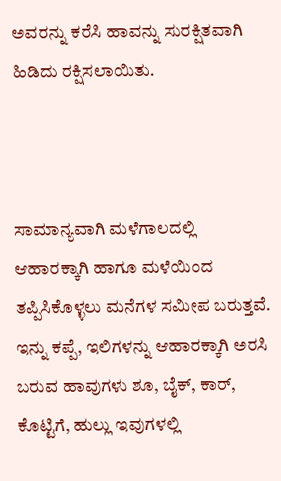ಅವರನ್ನು ಕರೆಸಿ ಹಾವನ್ನು ಸುರಕ್ಷಿತವಾಗಿ ಹಿಡಿದು ರಕ್ಷಿಸಲಾಯಿತು.



ಸಾಮಾನ್ಯವಾಗಿ ಮಳೆಗಾಲದಲ್ಲಿ ಆಹಾರಕ್ಕಾಗಿ ಹಾಗೂ ಮಳೆಯಿಂದ ತಪ್ಪಿಸಿಕೊಳ್ಳಲು ಮನೆಗಳ ಸಮೀಪ ಬರುತ್ತವೆ. ಇನ್ನು ಕಪ್ಪೆ, ಇಲಿಗಳನ್ನು ಆಹಾರಕ್ಕಾಗಿ ಅರಸಿ ಬರುವ ಹಾವುಗಳು ಶೂ, ಬೈಕ್, ಕಾರ್, ಕೊಟ್ಟಿಗೆ, ಹುಲ್ಲು ಇವುಗಳಲ್ಲಿ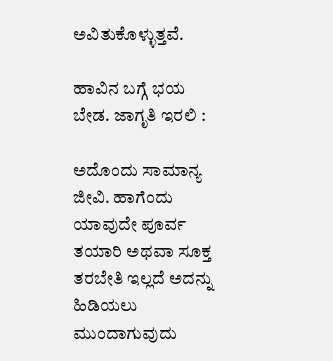ಅವಿತುಕೊಳ್ಳುತ್ತವೆ.

ಹಾವಿನ ಬಗ್ಗೆ ಭಯ ಬೇಡ. ಜಾಗೃತಿ ಇರಲಿ :

ಅದೊಂದು ಸಾಮಾನ್ಯ ಜೀವಿ. ಹಾಗೆಂದು ಯಾವುದೇ ಪೂರ್ವ ತಯಾರಿ ಅಥವಾ ಸೂಕ್ತ ತರಬೇತಿ ಇಲ್ಲದೆ ಅದನ್ನು ಹಿಡಿಯಲು ಮುಂದಾಗುವುದು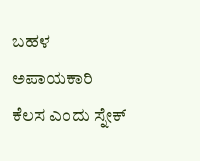ಬಹಳ ಅಪಾಯಕಾರಿ ಕೆಲಸ ಎಂದು ಸ್ನೇಕ್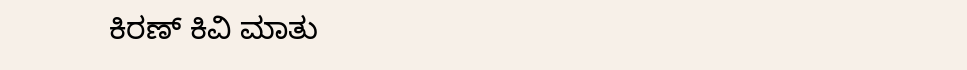ಕಿರಣ್ ಕಿವಿ ಮಾತು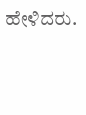ಹೇಳಿದರು.